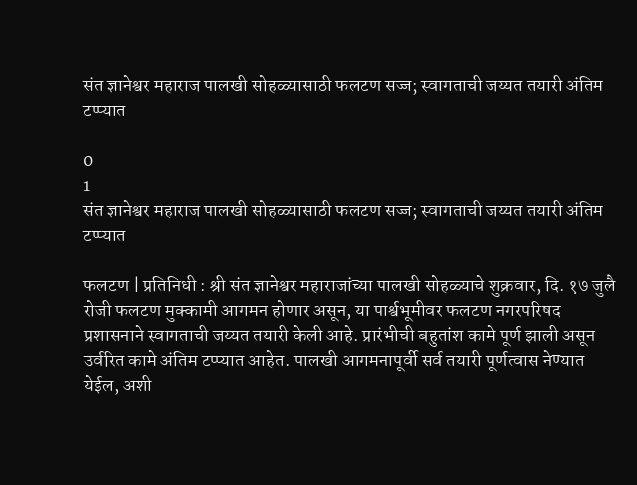संत ज्ञानेश्वर महाराज पालखी सोहळ्यासाठी फलटण सज्ज; स्वागताची जय्यत तयारी अंतिम टप्प्यात

0
1
संत ज्ञानेश्वर महाराज पालखी सोहळ्यासाठी फलटण सज्ज; स्वागताची जय्यत तयारी अंतिम टप्प्यात

फलटण | प्रतिनिधी : श्री संत ज्ञानेश्वर महाराजांच्या पालखी सोहळ्याचे शुक्रवार, दि. १७ जुलै रोजी फलटण मुक्कामी आगमन होणार असून, या पार्श्वभूमीवर फलटण नगरपरिषद प्रशासनाने स्वागताची जय्यत तयारी केली आहे. प्रारंभीची बहुतांश कामे पूर्ण झाली असून उर्वरित कामे अंतिम टप्प्यात आहेत. पालखी आगमनापूर्वी सर्व तयारी पूर्णत्वास नेण्यात येईल, अशी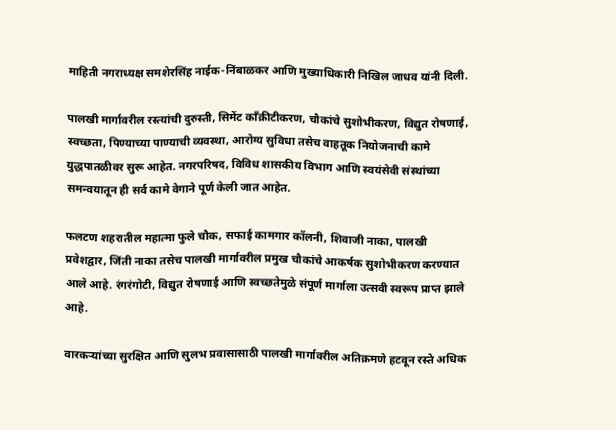माहिती नगराध्यक्ष समशेरसिंह नाईक-निंबाळकर आणि मुख्याधिकारी निखिल जाधव यांनी दिली.

पालखी मार्गावरील रस्त्यांची दुरुस्ती, सिमेंट काँक्रीटीकरण, चौकांचे सुशोभीकरण, विद्युत रोषणाई, स्वच्छता, पिण्याच्या पाण्याची व्यवस्था, आरोग्य सुविधा तसेच वाहतूक नियोजनाची कामे युद्धपातळीवर सुरू आहेत. नगरपरिषद, विविध शासकीय विभाग आणि स्वयंसेवी संस्थांच्या समन्वयातून ही सर्व कामे वेगाने पूर्ण केली जात आहेत.

फलटण शहरातील महात्मा फुले चौक, सफाई कामगार कॉलनी, शिवाजी नाका, पालखी प्रवेशद्वार, जिंती नाका तसेच पालखी मार्गावरील प्रमुख चौकांचे आकर्षक सुशोभीकरण करण्यात आले आहे. रंगरंगोटी, विद्युत रोषणाई आणि स्वच्छतेमुळे संपूर्ण मार्गाला उत्सवी स्वरूप प्राप्त झाले आहे.

वारकऱ्यांच्या सुरक्षित आणि सुलभ प्रवासासाठी पालखी मार्गावरील अतिक्रमणे हटवून रस्ते अधिक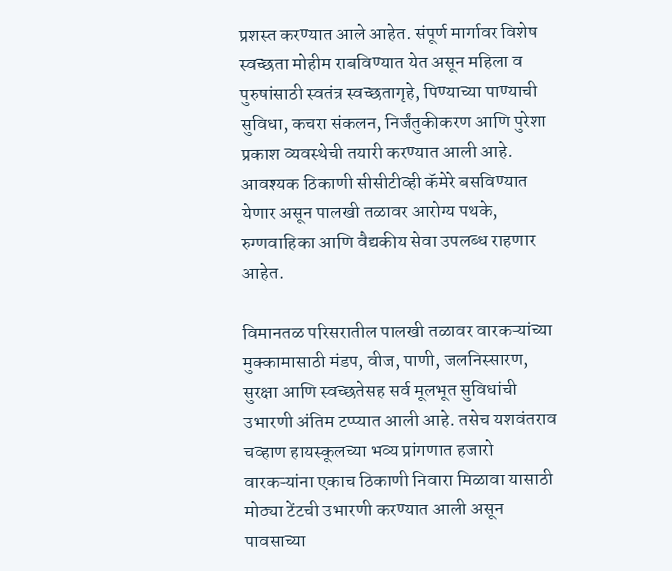प्रशस्त करण्यात आले आहेत. संपूर्ण मार्गावर विशेष स्वच्छता मोहीम राबविण्यात येत असून महिला व पुरुषांसाठी स्वतंत्र स्वच्छतागृहे, पिण्याच्या पाण्याची सुविधा, कचरा संकलन, निर्जंतुकीकरण आणि पुरेशा प्रकाश व्यवस्थेची तयारी करण्यात आली आहे. आवश्यक ठिकाणी सीसीटीव्ही कॅमेरे बसविण्यात येणार असून पालखी तळावर आरोग्य पथके, रुग्णवाहिका आणि वैद्यकीय सेवा उपलब्ध राहणार आहेत.

विमानतळ परिसरातील पालखी तळावर वारकऱ्यांच्या मुक्कामासाठी मंडप, वीज, पाणी, जलनिस्सारण, सुरक्षा आणि स्वच्छतेसह सर्व मूलभूत सुविधांची उभारणी अंतिम टप्प्यात आली आहे. तसेच यशवंतराव चव्हाण हायस्कूलच्या भव्य प्रांगणात हजारो वारकऱ्यांना एकाच ठिकाणी निवारा मिळावा यासाठी मोठ्या टेंटची उभारणी करण्यात आली असून पावसाच्या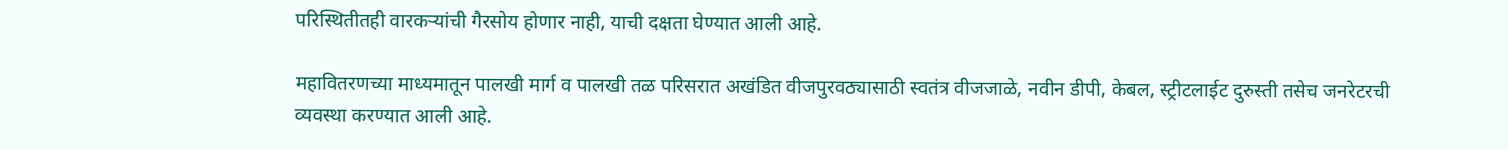परिस्थितीतही वारकऱ्यांची गैरसोय होणार नाही, याची दक्षता घेण्यात आली आहे.

महावितरणच्या माध्यमातून पालखी मार्ग व पालखी तळ परिसरात अखंडित वीजपुरवठ्यासाठी स्वतंत्र वीजजाळे, नवीन डीपी, केबल, स्ट्रीटलाईट दुरुस्ती तसेच जनरेटरची व्यवस्था करण्यात आली आहे.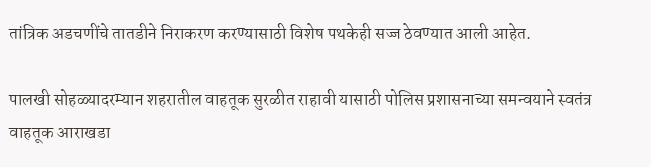तांत्रिक अडचणींचे तातडीने निराकरण करण्यासाठी विशेष पथकेही सज्ज ठेवण्यात आली आहेत.

पालखी सोहळ्यादरम्यान शहरातील वाहतूक सुरळीत राहावी यासाठी पोलिस प्रशासनाच्या समन्वयाने स्वतंत्र वाहतूक आराखडा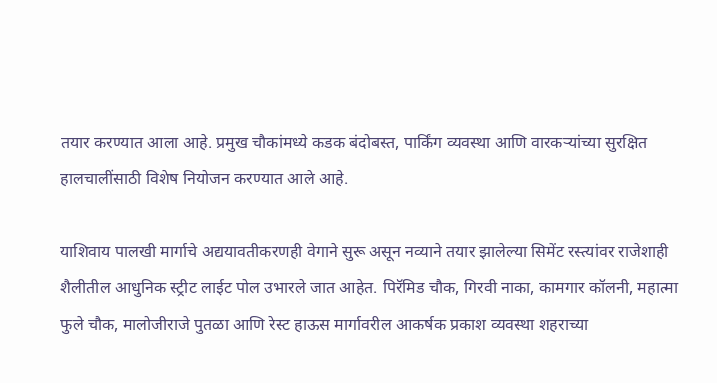तयार करण्यात आला आहे. प्रमुख चौकांमध्ये कडक बंदोबस्त, पार्किंग व्यवस्था आणि वारकऱ्यांच्या सुरक्षित हालचालींसाठी विशेष नियोजन करण्यात आले आहे.

याशिवाय पालखी मार्गाचे अद्ययावतीकरणही वेगाने सुरू असून नव्याने तयार झालेल्या सिमेंट रस्त्यांवर राजेशाही शैलीतील आधुनिक स्ट्रीट लाईट पोल उभारले जात आहेत. पिरॅमिड चौक, गिरवी नाका, कामगार कॉलनी, महात्मा फुले चौक, मालोजीराजे पुतळा आणि रेस्ट हाऊस मार्गावरील आकर्षक प्रकाश व्यवस्था शहराच्या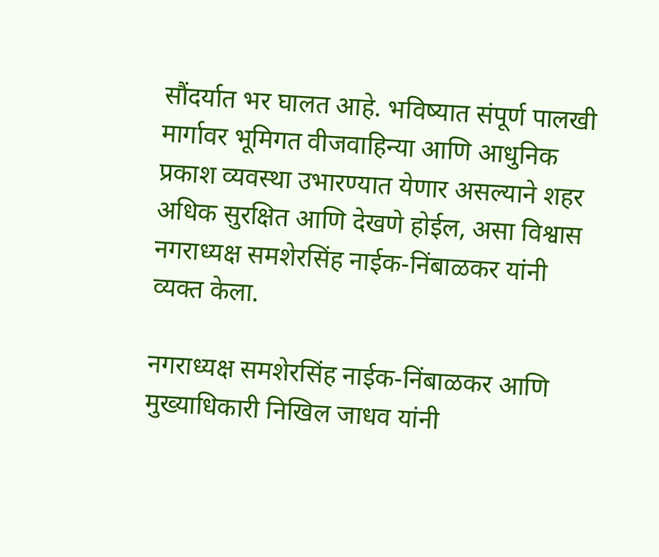सौंदर्यात भर घालत आहे. भविष्यात संपूर्ण पालखी मार्गावर भूमिगत वीजवाहिन्या आणि आधुनिक प्रकाश व्यवस्था उभारण्यात येणार असल्याने शहर अधिक सुरक्षित आणि देखणे होईल, असा विश्वास नगराध्यक्ष समशेरसिंह नाईक-निंबाळकर यांनी व्यक्त केला.

नगराध्यक्ष समशेरसिंह नाईक-निंबाळकर आणि मुख्याधिकारी निखिल जाधव यांनी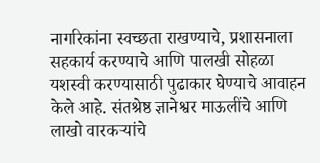नागरिकांना स्वच्छता राखण्याचे, प्रशासनाला सहकार्य करण्याचे आणि पालखी सोहळा यशस्वी करण्यासाठी पुढाकार घेण्याचे आवाहन केले आहे. संतश्रेष्ठ ज्ञानेश्वर माऊलींचे आणि लाखो वारकऱ्यांचे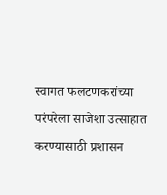स्वागत फलटणकरांच्या परंपरेला साजेशा उत्साहात करण्यासाठी प्रशासन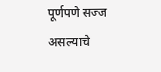पूर्णपणे सज्ज असल्याचे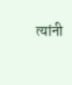त्यांनी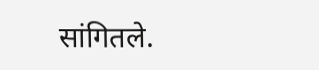सांगितले.